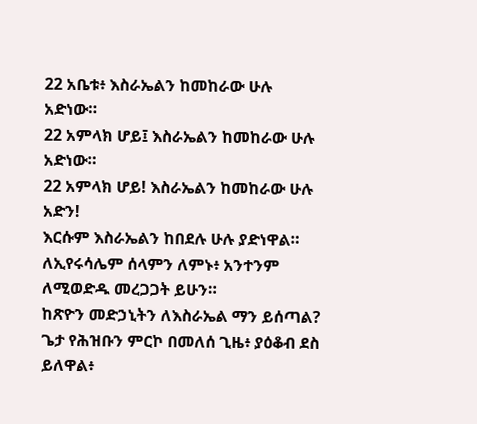22 አቤቱ፥ እስራኤልን ከመከራው ሁሉ አድነው።
22 አምላክ ሆይ፤ እስራኤልን ከመከራው ሁሉ አድነው።
22 አምላክ ሆይ! እስራኤልን ከመከራው ሁሉ አድን!
እርሱም እስራኤልን ከበደሉ ሁሉ ያድነዋል።
ለኢየሩሳሌም ሰላምን ለምኑ፥ አንተንም ለሚወድዱ መረጋጋት ይሁን።
ከጽዮን መድኃኒትን ለእስራኤል ማን ይሰጣል? ጌታ የሕዝቡን ምርኮ በመለሰ ጊዜ፥ ያዕቆብ ደስ ይለዋል፥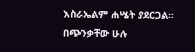እስራኤልም ሐሤት ያደርጋል።
በጭንቃቸው ሁሉ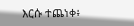እርሱ ተጨነቀ፥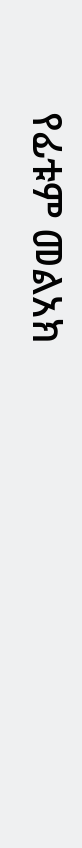የፊቱም መልአክ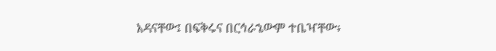አዳናቸው፤ በፍቅሩና በርኅራኄውም ተቤዣቸው፥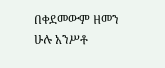በቀደመውም ዘመን ሁሉ አንሥቶ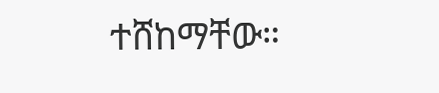ተሸከማቸው።